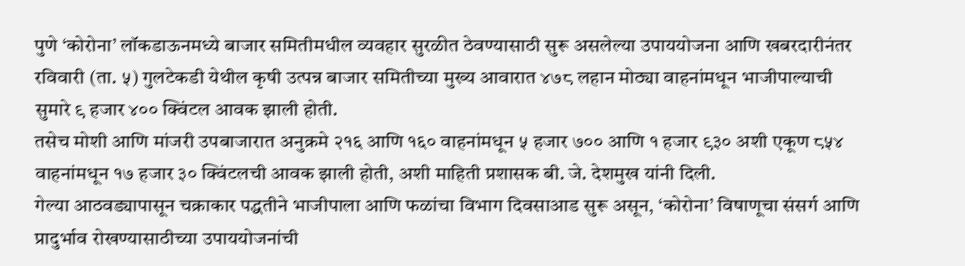पुणे ‘कोरोना’ लॉकडाऊनमध्ये बाजार समितीमधील व्यवहार सुरळीत ठेवण्यासाठी सुरू असलेल्या उपाययोजना आणि खबरदारीनंतर रविवारी (ता. ५) गुलटेकडी येथील कृषी उत्पन्न बाजार समितीच्या मुख्य आवारात ४७८ लहान मोठ्या वाहनांमधून भाजीपाल्याची सुमारे ९ हजार ४०० क्विंटल आवक झाली होती.
तसेच मोशी आणि मांजरी उपबाजारात अनुक्रमे २१६ आणि १६० वाहनांमधून ५ हजार ७०० आणि १ हजार ९३० अशी एकूण ८५४ वाहनांमधून १७ हजार ३० क्विंटलची आवक झाली होती, अशी माहिती प्रशासक बी. जे. देशमुख यांनी दिली.
गेल्या आठवड्यापासून चक्राकार पद्धतीने भाजीपाला आणि फळांचा विभाग दिवसाआड सुरू असून, ‘कोरोना’ विषाणूचा संसर्ग आणि प्रादुर्भाव रोखण्यासाठीच्या उपाययोजनांची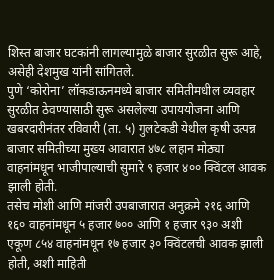शिस्त बाजार घटकांनी लागल्यामुळे बाजार सुरळीत सुरू आहे, असेही देशमुख यांनी सांगितले.
पुणे ‘कोरोना’ लॉकडाऊनमध्ये बाजार समितीमधील व्यवहार सुरळीत ठेवण्यासाठी सुरू असलेल्या उपाययोजना आणि खबरदारीनंतर रविवारी (ता. ५) गुलटेकडी येथील कृषी उत्पन्न बाजार समितीच्या मुख्य आवारात ४७८ लहान मोठ्या वाहनांमधून भाजीपाल्याची सुमारे ९ हजार ४०० क्विंटल आवक झाली होती.
तसेच मोशी आणि मांजरी उपबाजारात अनुक्रमे २१६ आणि १६० वाहनांमधून ५ हजार ७०० आणि १ हजार ९३० अशी एकूण ८५४ वाहनांमधून १७ हजार ३० क्विंटलची आवक झाली होती, अशी माहिती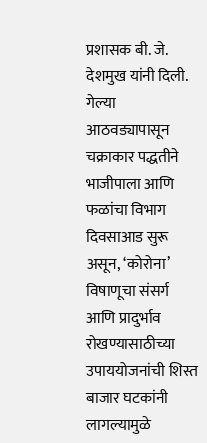प्रशासक बी. जे. देशमुख यांनी दिली.
गेल्या आठवड्यापासून चक्राकार पद्धतीने भाजीपाला आणि फळांचा विभाग दिवसाआड सुरू असून, ‘कोरोना’ विषाणूचा संसर्ग आणि प्रादुर्भाव रोखण्यासाठीच्या उपाययोजनांची शिस्त बाजार घटकांनी लागल्यामुळे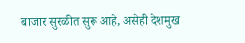बाजार सुरळीत सुरू आहे, असेही देशमुख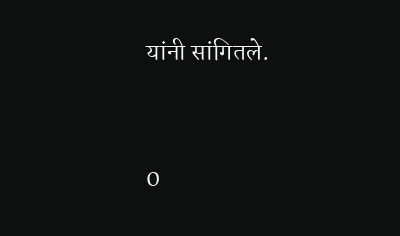यांनी सांगितले.




0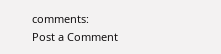comments:
Post a Comment